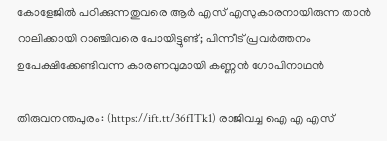കോളേജില്‍ പഠിക്കുന്നതുവരെ ആര്‍ എസ് എസുകാരനായിരുന്ന താന്‍ റാലിക്കായി റാഞ്ചിവരെ പോയിട്ടുണ്ട്; പിന്നീട് പ്രവര്‍ത്തനം ഉപേക്ഷിക്കേണ്ടിവന്ന കാരണവുമായി കണ്ണന്‍ ഗോപിനാഥന്‍

തിരുവനന്തപുരം: (https://ift.tt/36fITk1) രാജിവച്ച ഐ എ എസ്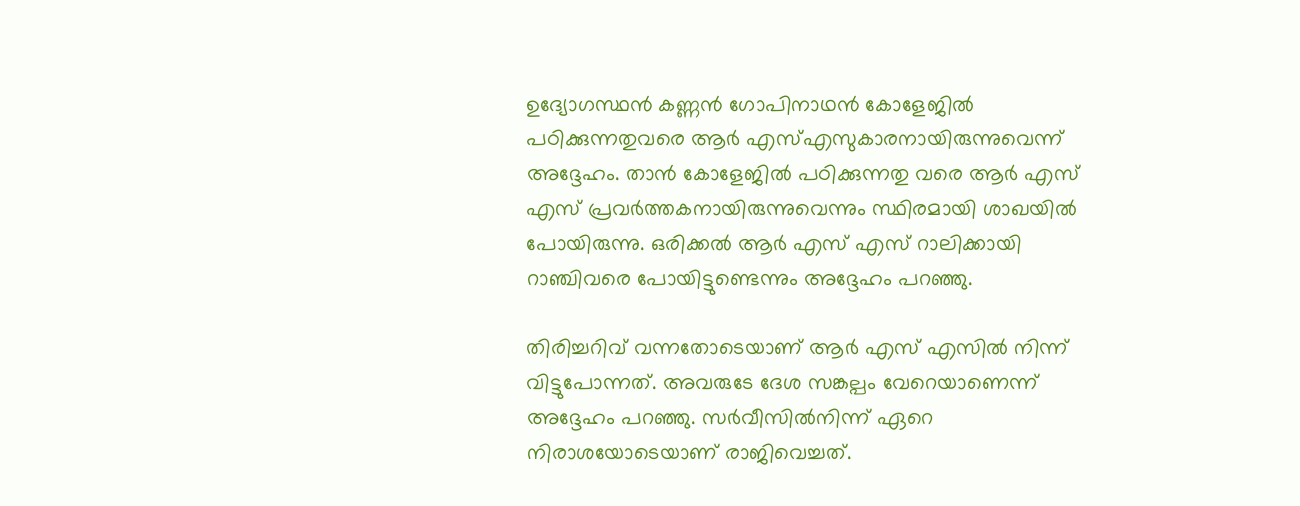ഉദ്യോഗസ്ഥന്‍ കണ്ണന്‍ ഗോപിനാഥന്‍ കോളേജില്‍ പഠിക്കുന്നതുവരെ ആര്‍ എസ്എസുകാരനായിരുന്നുവെന്ന് അദ്ദേഹം. താന്‍ കോളേജില്‍ പഠിക്കുന്നതു വരെ ആര്‍ എസ് എസ് പ്രവര്‍ത്തകനായിരുന്നുവെന്നും സ്ഥിരമായി ശാഖയില്‍ പോയിരുന്നു. ഒരിക്കല്‍ ആര്‍ എസ് എസ് റാലിക്കായി റാഞ്ചിവരെ പോയിട്ടുണ്ടെന്നും അദ്ദേഹം പറഞ്ഞു.

തിരിച്ചറിവ് വന്നതോടെയാണ് ആര്‍ എസ് എസില്‍ നിന്ന് വിട്ടുപോന്നത്. അവരുടേ ദേശ സങ്കല്പം വേറെയാണെന്ന് അദ്ദേഹം പറഞ്ഞു. സര്‍വീസില്‍നിന്ന് ഏറെ നിരാശയോടെയാണ് രാജിവെച്ചത്.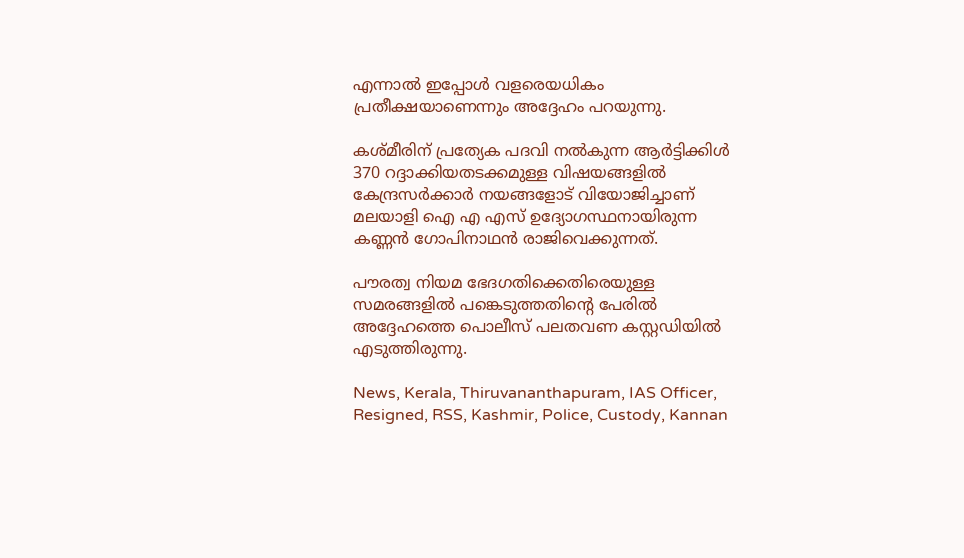എന്നാല്‍ ഇപ്പോള്‍ വളരെയധികം പ്രതീക്ഷയാണെന്നും അദ്ദേഹം പറയുന്നു.

കശ്മീരിന് പ്രത്യേക പദവി നല്‍കുന്ന ആര്‍ട്ടിക്കിള്‍ 370 റദ്ദാക്കിയതടക്കമുള്ള വിഷയങ്ങളില്‍ കേന്ദ്രസര്‍ക്കാര്‍ നയങ്ങളോട് വിയോജിച്ചാണ് മലയാളി ഐ എ എസ് ഉദ്യോഗസ്ഥനായിരുന്ന കണ്ണന്‍ ഗോപിനാഥന്‍ രാജിവെക്കുന്നത്.

പൗരത്വ നിയമ ഭേദഗതിക്കെതിരെയുള്ള സമരങ്ങളില്‍ പങ്കെടുത്തതിന്റെ പേരില്‍ അദ്ദേഹത്തെ പൊലീസ് പലതവണ കസ്റ്റഡിയില്‍ എടുത്തിരുന്നു.

News, Kerala, Thiruvananthapuram, IAS Officer, Resigned, RSS, Kashmir, Police, Custody, Kannan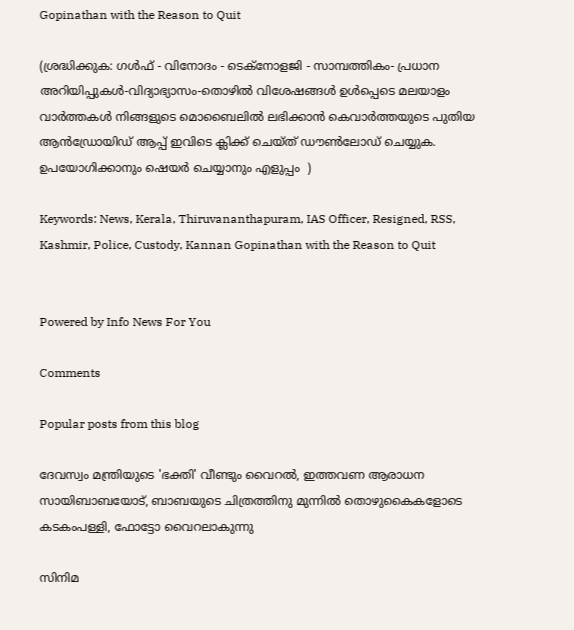Gopinathan with the Reason to Quit

(ശ്രദ്ധിക്കുക: ഗൾഫ് - വിനോദം - ടെക്നോളജി - സാമ്പത്തികം- പ്രധാന അറിയിപ്പുകൾ-വിദ്യാഭ്യാസം-തൊഴിൽ വിശേഷങ്ങൾ ഉൾപ്പെടെ മലയാളം വാർത്തകൾ നിങ്ങളുടെ മൊബൈലിൽ ലഭിക്കാൻ കെവാർത്തയുടെ പുതിയ ആൻഡ്രോയിഡ് ആപ്പ് ഇവിടെ ക്ലിക്ക് ചെയ്ത് ഡൗൺലോഡ് ചെയ്യുക. ഉപയോഗിക്കാനും ഷെയർ ചെയ്യാനും എളുപ്പം  )

Keywords: News, Kerala, Thiruvananthapuram, IAS Officer, Resigned, RSS, Kashmir, Police, Custody, Kannan Gopinathan with the Reason to Quit


Powered by Info News For You

Comments

Popular posts from this blog

ദേവസ്വം മന്ത്രിയുടെ 'ഭക്തി' വീണ്ടും വൈറല്‍, ഇത്തവണ ആരാധന സായിബാബയോട്, ബാബയുടെ ചിത്രത്തിനു മുന്നില്‍ തൊഴുകൈകളോടെ കടകംപള്ളി, ഫോട്ടോ വൈറലാകുന്നു

സിനിമ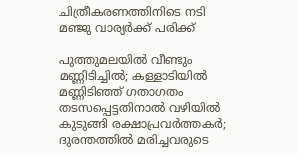ചിത്രീകരണത്തിനിടെ നടി മഞ്ജു വാര്യര്‍ക്ക് പരിക്ക്

പുത്തുമലയില്‍ വീണ്ടും മണ്ണിടിച്ചില്‍; കള്ളാടിയില്‍ മണ്ണിടിഞ്ഞ് ഗതാഗതം തടസപ്പെട്ടതിനാല്‍ വഴിയില്‍ കുടുങ്ങി രക്ഷാപ്രവര്‍ത്തകര്‍; ദുരന്തത്തില്‍ മരിച്ചവരുടെ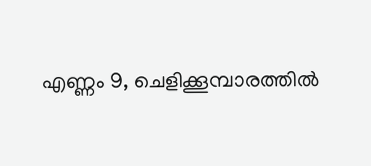എണ്ണം 9, ചെളിക്കൂമ്പാരത്തില്‍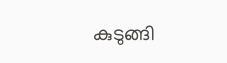കുടുങ്ങി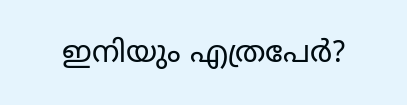ഇനിയും എത്രപേര്‍?